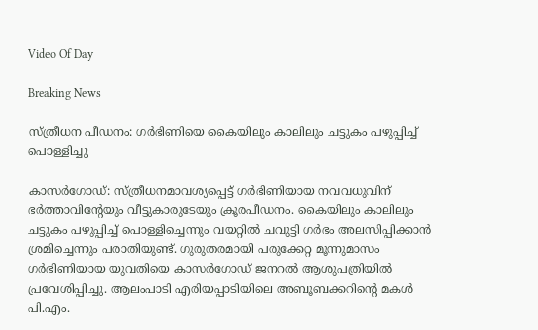Video Of Day

Breaking News

സ്‌ത്രീധന പീഡനം: ഗര്‍ഭിണിയെ കൈയിലും കാലിലും ചട്ടുകം പഴുപ്പിച്ച്‌ പൊള്ളിച്ചു

കാസര്‍ഗോഡ്‌: സ്‌ത്രീധനമാവശ്യപ്പെട്ട്‌ ഗര്‍ഭിണിയായ നവവധുവിന്‌ ഭര്‍ത്താവിന്റേയും വീട്ടുകാരുടേയും ക്രൂരപീഡനം. കൈയിലും കാലിലും ചട്ടുകം പഴുപ്പിച്ച്‌ പൊള്ളിച്ചെന്നും വയറ്റില്‍ ചവുട്ടി ഗര്‍ഭം അലസിപ്പിക്കാന്‍ ശ്രമിച്ചെന്നും പരാതിയുണ്ട്‌. ഗുരുതരമായി പരുക്കേറ്റ മൂന്നുമാസം ഗര്‍ഭിണിയായ യുവതിയെ കാസര്‍ഗോഡ്‌ ജനറല്‍ ആശുപത്രിയില്‍ പ്രവേശിപ്പിച്ചു. ആലംപാടി എരിയപ്പാടിയിലെ അബൂബക്കറിന്റെ മകള്‍ പി.എം.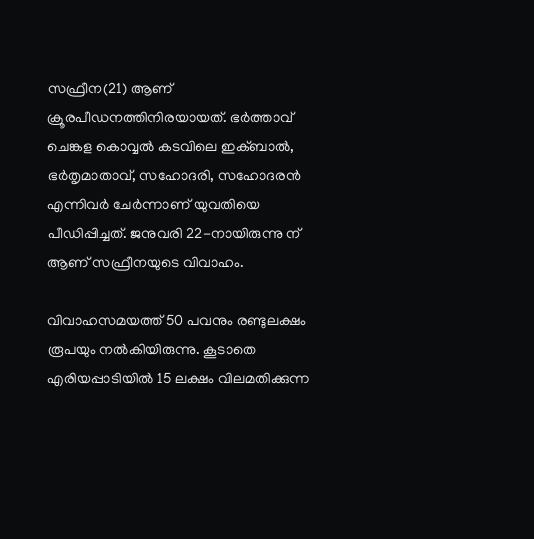സഫ്രീന(21) ആണ്‌ ക്രൂരപീഡനത്തിനിരയായത്‌. ഭര്‍ത്താവ്‌ ചെങ്കള കൊവ്വല്‍ കടവിലെ ഇക്‌ബാല്‍, ഭര്‍തൃമാതാവ്‌, സഹോദരി, സഹോദരന്‍ എന്നിവര്‍ ചേര്‍ന്നാണ്‌ യുവതിയെ പീഡിപ്പിച്ചത്‌. ജനുവരി 22-നായിരുന്നു ന്‌ ആണ്‌ സഫ്രീനയുടെ വിവാഹം.

വിവാഹസമയത്ത്‌ 50 പവനും രണ്ടുലക്ഷം രൂപയും നല്‍കിയിരുന്നു. കൂടാതെ എരിയപ്പാടിയില്‍ 15 ലക്ഷം വിലമതിക്കുന്ന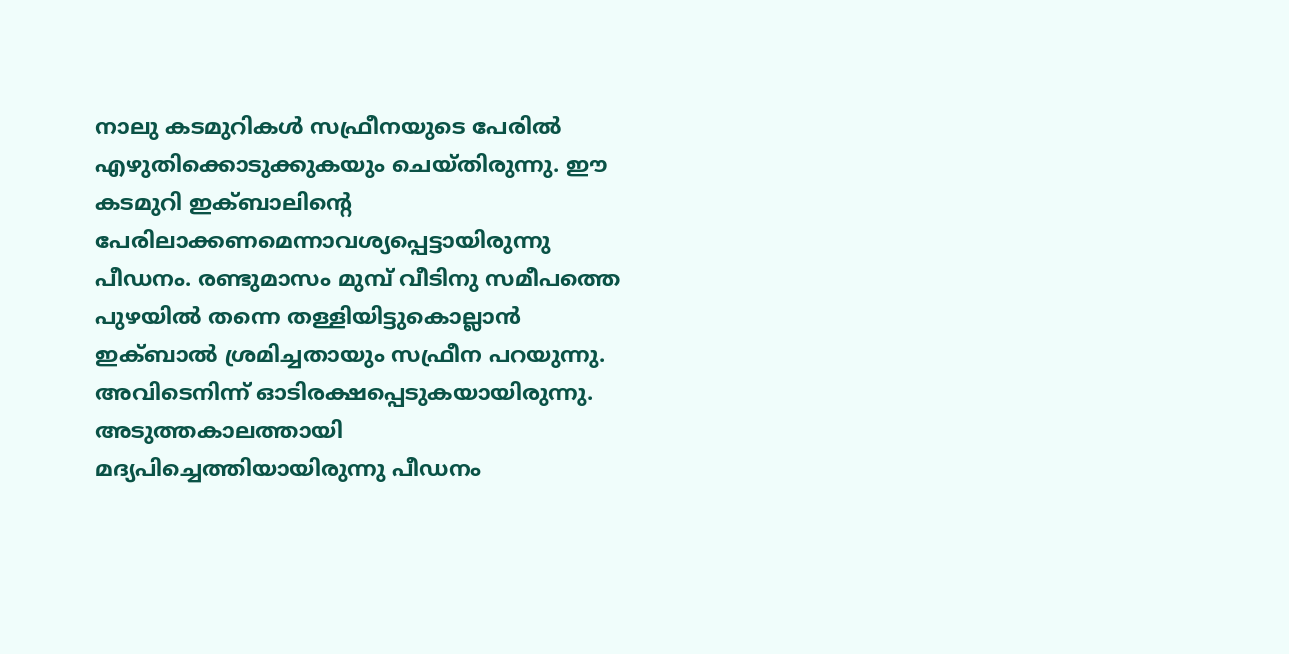നാലു കടമുറികള്‍ സഫ്രീനയുടെ പേരില്‍ എഴുതിക്കൊടുക്കുകയും ചെയ്‌തിരുന്നു. ഈ കടമുറി ഇക്‌ബാലിന്റെ പേരിലാക്കണമെന്നാവശ്യപ്പെട്ടായിരുന്നു പീഡനം. രണ്ടുമാസം മുമ്പ്‌ വീടിനു സമീപത്തെ പുഴയില്‍ തന്നെ തള്ളിയിട്ടുകൊല്ലാന്‍ ഇക്‌ബാല്‍ ശ്രമിച്ചതായും സഫ്രീന പറയുന്നു. അവിടെനിന്ന്‌ ഓടിരക്ഷപ്പെടുകയായിരുന്നു. അടുത്തകാലത്തായി മദ്യപിച്ചെത്തിയായിരുന്നു പീഡനം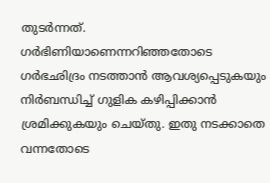തുടര്‍ന്നത്‌. ഗര്‍ഭിണിയാണെന്നറിഞ്ഞതോടെ ഗര്‍ഭഛിദ്രം നടത്താന്‍ ആവശ്യപ്പെടുകയും നിര്‍ബന്ധിച്ച്‌ ഗുളിക കഴിപ്പിക്കാന്‍ ശ്രമിക്കുകയും ചെയ്‌തു. ഇതു നടക്കാതെ വന്നതോടെ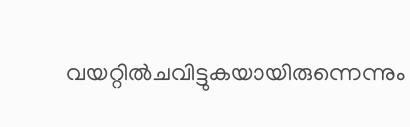വയറ്റില്‍ചവിട്ടുകയായിരുന്നെന്നും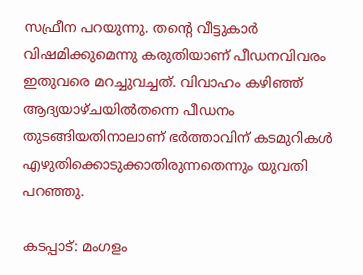സഫ്രീന പറയുന്നു. തന്റെ വീട്ടുകാര്‍ വിഷമിക്കുമെന്നു കരുതിയാണ്‌ പീഡനവിവരം ഇതുവരെ മറച്ചുവച്ചത്‌. വിവാഹം കഴിഞ്ഞ്‌ ആദ്യയാഴ്‌ചയില്‍തന്നെ പീഡനം തുടങ്ങിയതിനാലാണ്‌ ഭര്‍ത്താവിന്‌ കടമുറികള്‍ എഴുതിക്കൊടുക്കാതിരുന്നതെന്നും യുവതി പറഞ്ഞു.

കടപ്പാട്: മംഗളം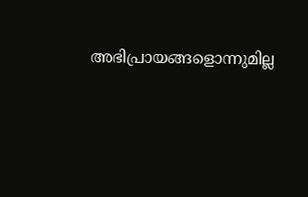അഭിപ്രായങ്ങളൊന്നുമില്ല